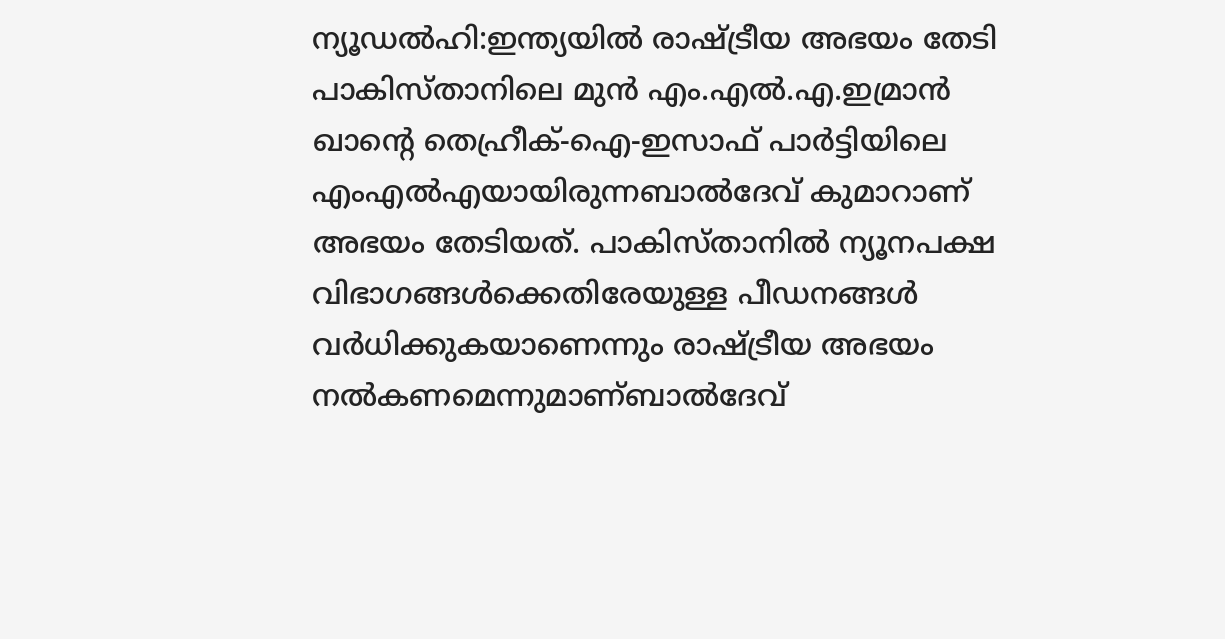ന്യൂഡൽഹി:ഇന്ത്യയിൽ രാഷ്ട്രീയ അഭയം തേടി പാകിസ്താനിലെ മുൻ എം.എൽ.എ.ഇമ്രാൻ ഖാന്റെ തെഹ്രീക്-ഐ-ഇസാഫ് പാർട്ടിയിലെ എംഎൽഎയായിരുന്നബാൽദേവ് കുമാറാണ് അഭയം തേടിയത്. പാകിസ്താനിൽ ന്യൂനപക്ഷ വിഭാഗങ്ങൾക്കെതിരേയുള്ള പീഡനങ്ങൾ വർധിക്കുകയാണെന്നും രാഷ്ട്രീയ അഭയം നൽകണമെന്നുമാണ്ബാൽദേവ്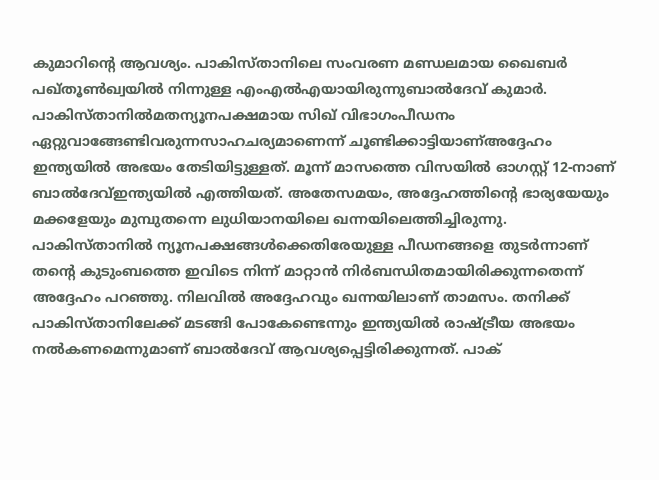കുമാറിന്റെ ആവശ്യം. പാകിസ്താനിലെ സംവരണ മണ്ഡലമായ ഖൈബർ പഖ്തൂൺഖ്വയിൽ നിന്നുള്ള എംഎൽഎയായിരുന്നുബാൽദേവ് കുമാർ. പാകിസ്താനിൽമതന്യൂനപക്ഷമായ സിഖ് വിഭാഗംപീഡനം ഏറ്റുവാങ്ങേണ്ടിവരുന്നസാഹചര്യമാണെന്ന് ചൂണ്ടിക്കാട്ടിയാണ്അദ്ദേഹം ഇന്ത്യയിൽ അഭയം തേടിയിട്ടുള്ളത്. മൂന്ന് മാസത്തെ വിസയിൽ ഓഗസ്റ്റ് 12-നാണ് ബാൽദേവ്ഇന്ത്യയിൽ എത്തിയത്. അതേസമയം, അദ്ദേഹത്തിന്റെ ഭാര്യയേയും മക്കളേയും മുമ്പുതന്നെ ലുധിയാനയിലെ ഖന്നയിലെത്തിച്ചിരുന്നു. പാകിസ്താനിൽ ന്യൂനപക്ഷങ്ങൾക്കെതിരേയുള്ള പീഡനങ്ങളെ തുടർന്നാണ് തന്റെ കുടുംബത്തെ ഇവിടെ നിന്ന് മാറ്റാൻ നിർബന്ധിതമായിരിക്കുന്നതെന്ന് അദ്ദേഹം പറഞ്ഞു. നിലവിൽ അദ്ദേഹവും ഖന്നയിലാണ് താമസം. തനിക്ക് പാകിസ്താനിലേക്ക് മടങ്ങി പോകേണ്ടെന്നും ഇന്ത്യയിൽ രാഷ്ട്രീയ അഭയം നൽകണമെന്നുമാണ് ബാൽദേവ് ആവശ്യപ്പെട്ടിരിക്കുന്നത്. പാക്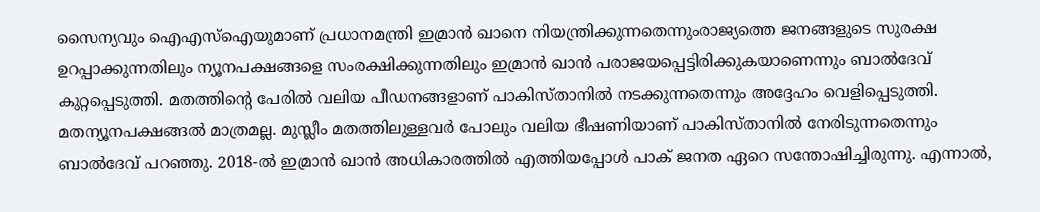സൈന്യവും ഐഎസ്ഐയുമാണ് പ്രധാനമന്ത്രി ഇമ്രാൻ ഖാനെ നിയന്ത്രിക്കുന്നതെന്നുംരാജ്യത്തെ ജനങ്ങളുടെ സുരക്ഷ ഉറപ്പാക്കുന്നതിലും ന്യൂനപക്ഷങ്ങളെ സംരക്ഷിക്കുന്നതിലും ഇമ്രാൻ ഖാൻ പരാജയപ്പെട്ടിരിക്കുകയാണെന്നും ബാൽദേവ് കുറ്റപ്പെടുത്തി. മതത്തിന്റെ പേരിൽ വലിയ പീഡനങ്ങളാണ് പാകിസ്താനിൽ നടക്കുന്നതെന്നും അദ്ദേഹം വെളിപ്പെടുത്തി. മതന്യൂനപക്ഷങ്ങൽ മാത്രമല്ല. മുസ്ലീം മതത്തിലുള്ളവർ പോലും വലിയ ഭീഷണിയാണ് പാകിസ്താനിൽ നേരിടുന്നതെന്നും ബാൽദേവ് പറഞ്ഞു. 2018-ൽ ഇമ്രാൻ ഖാൻ അധികാരത്തിൽ എത്തിയപ്പോൾ പാക് ജനത ഏറെ സന്തോഷിച്ചിരുന്നു. എന്നാൽ,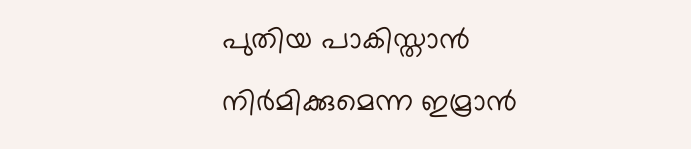പുതിയ പാകിസ്താൻ നിർമിക്കുമെന്ന ഇമ്രാൻ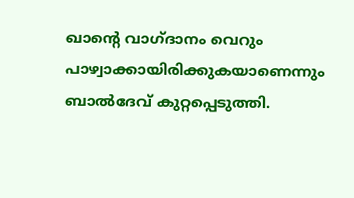ഖാന്റെ വാഗ്ദാനം വെറും പാഴ്വാക്കായിരിക്കുകയാണെന്നും ബാൽദേവ് കുറ്റപ്പെടുത്തി.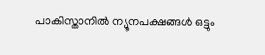പാകിസ്താനിൽ ന്യൂനപക്ഷങ്ങൾ ഒട്ടും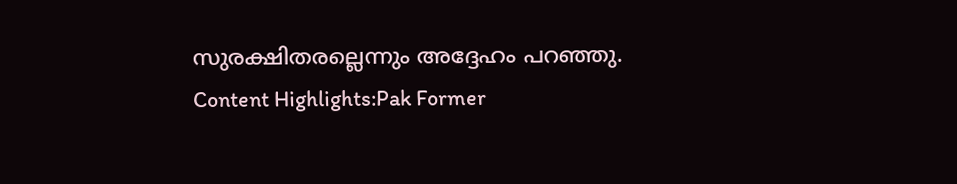സുരക്ഷിതരല്ലെന്നും അദ്ദേഹം പറഞ്ഞു. Content Highlights:Pak Former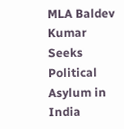MLA Baldev Kumar Seeks Political Asylum in India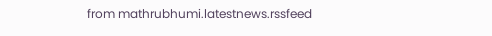from mathrubhumi.latestnews.rssfeed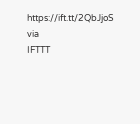https://ift.tt/2QbJjoS
via
IFTTT